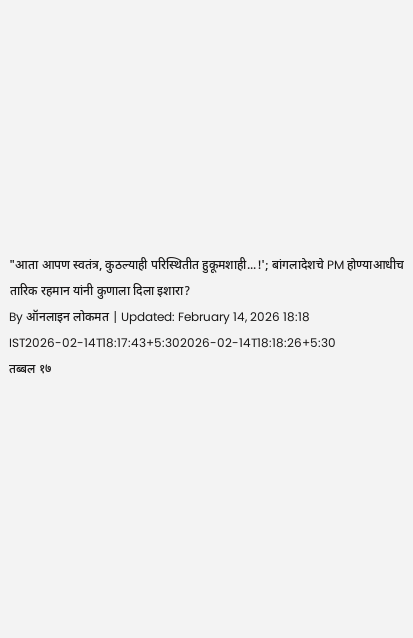"आता आपण स्वतंत्र, कुठल्याही परिस्थितीत हुकूमशाही...!'; बांगलादेशचे PM होण्याआधीच तारिक रहमान यांनी कुणाला दिला इशारा?
By ऑनलाइन लोकमत | Updated: February 14, 2026 18:18 IST2026-02-14T18:17:43+5:302026-02-14T18:18:26+5:30
तब्बल १७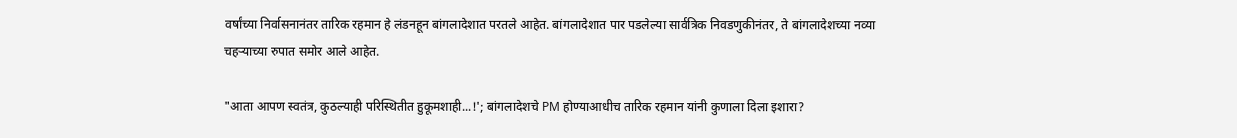वर्षांच्या निर्वासनानंतर तारिक रहमान हे लंडनहून बांगलादेशात परतले आहेत. बांगलादेशात पार पडलेल्या सार्वत्रिक निवडणुकीनंतर, ते बांगलादेशच्या नव्या चहऱ्याच्या रुपात समोर आले आहेत.

"आता आपण स्वतंत्र, कुठल्याही परिस्थितीत हुकूमशाही...!'; बांगलादेशचे PM होण्याआधीच तारिक रहमान यांनी कुणाला दिला इशारा?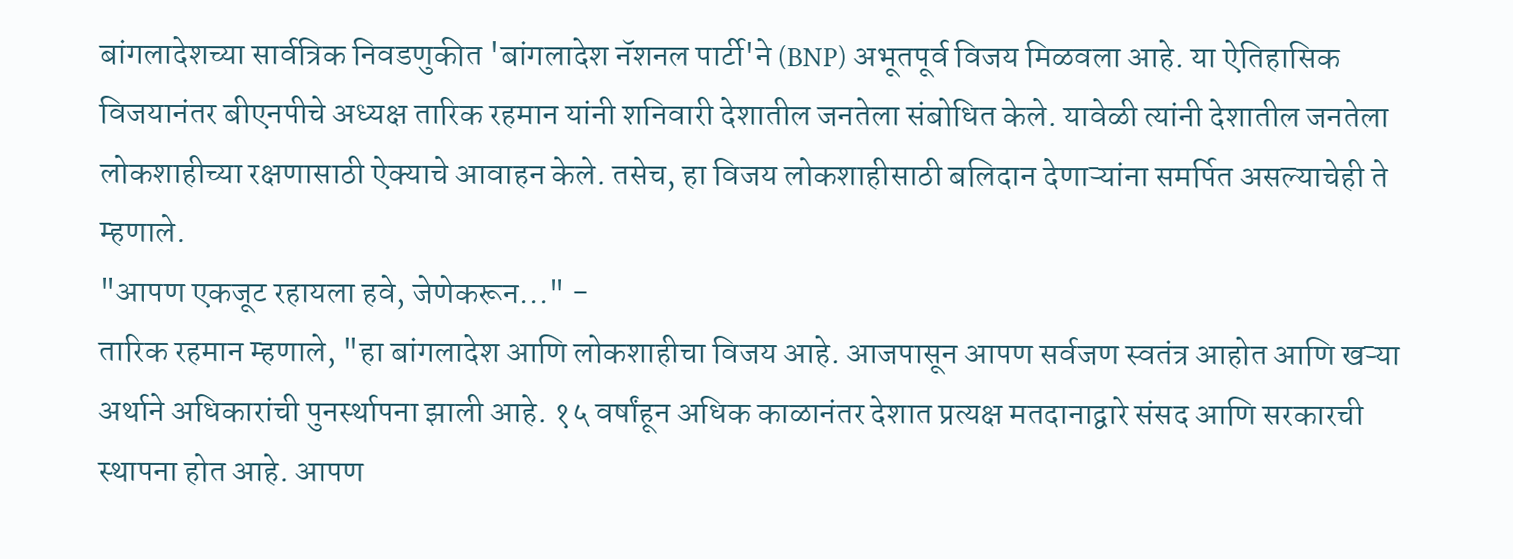बांगलादेशच्या सार्वत्रिक निवडणुकीत 'बांगलादेश नॅशनल पार्टी'ने (BNP) अभूतपूर्व विजय मिळवला आहे. या ऐतिहासिक विजयानंतर बीएनपीचे अध्यक्ष तारिक रहमान यांनी शनिवारी देशातील जनतेला संबोधित केले. यावेळी त्यांनी देशातील जनतेला लोकशाहीच्या रक्षणासाठी ऐक्याचे आवाहन केले. तसेच, हा विजय लोकशाहीसाठी बलिदान देणाऱ्यांना समर्पित असल्याचेही ते म्हणाले.
"आपण एकजूट रहायला हवे, जेणेकरून..." -
तारिक रहमान म्हणाले, "हा बांगलादेश आणि लोकशाहीचा विजय आहे. आजपासून आपण सर्वजण स्वतंत्र आहोत आणि खऱ्या अर्थाने अधिकारांची पुनर्स्थापना झाली आहे. १५ वर्षांहून अधिक काळानंतर देशात प्रत्यक्ष मतदानाद्वारे संसद आणि सरकारची स्थापना होत आहे. आपण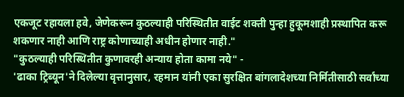एकजूट रहायला हवे, जेणेकरून कुठल्याही परिस्थितीत वाईट शक्ती पुन्हा हुकूमशाही प्रस्थापित करू शकणार नाही आणि राष्ट्र कोणाच्याही अधीन होणार नाही."
"कुठल्याही परिस्थितीत कुणावरही अन्याय होता कामा नये" -
'ढाका ट्रिब्यून'ने दिलेल्या वृत्तानुसार, रहमान यांनी एका सुरक्षित बांगलादेशच्या निर्मितीसाठी सर्वांच्या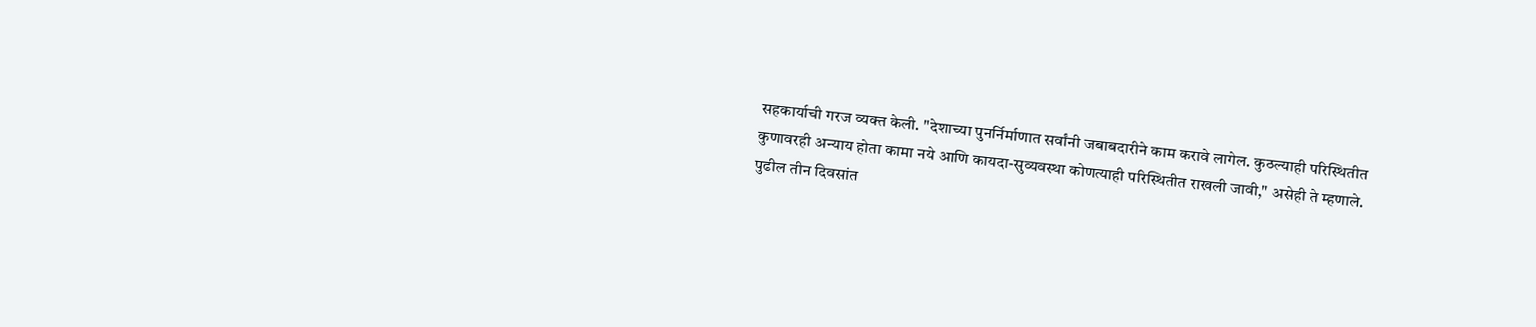सहकार्याची गरज व्यक्त केली. "देशाच्या पुनर्निर्माणात सर्वांनी जबाबदारीने काम करावे लागेल. कुठल्याही परिस्थितीत कुणावरही अन्याय होता कामा नये आणि कायदा-सुव्यवस्था कोणत्याही परिस्थितीत राखली जावी," असेही ते म्हणाले.
पुढील तीन दिवसांत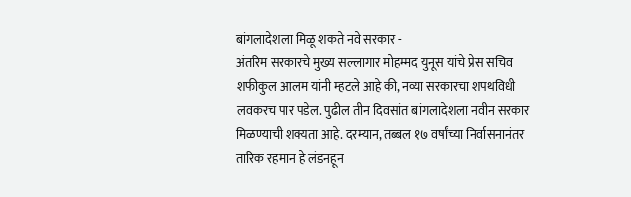बांगलादेशला मिळू शकते नवे सरकार -
अंतरिम सरकारचे मुख्य सल्लागार मोहम्मद युनूस यांचे प्रेस सचिव शफीकुल आलम यांनी म्हटले आहे की, नव्या सरकारचा शपथविधी लवकरच पार पडेल. पुढील तीन दिवसांत बांगलादेशला नवीन सरकार मिळण्याची शक्यता आहे. दरम्यान, तब्बल १७ वर्षांच्या निर्वासनानंतर तारिक रहमान हे लंडनहून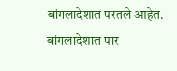बांगलादेशात परतले आहेत. बांगलादेशात पार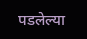पडलेल्या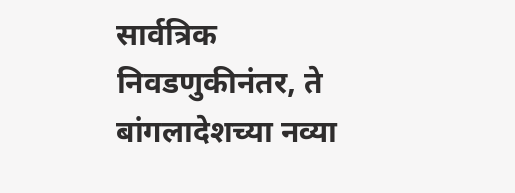सार्वत्रिक निवडणुकीनंतर, ते बांगलादेशच्या नव्या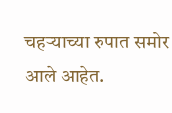चहऱ्याच्या रुपात समोर आले आहेत.